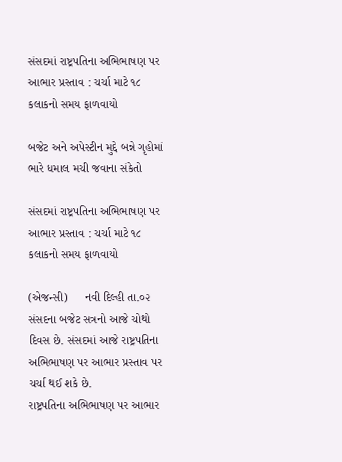સંસદમાં રાષ્ટ્રપતિના અભિભાષણ પર આભાર પ્રસ્તાવ : ચર્ચા માટે ૧૮ કલાકનો સમય ફાળવાયો

બજેટ અને અપેસ્ટીન મુદ્દે બન્ને ગૃહોમાં ભારે ધમાલ મચી જવાના સંકેતો

સંસદમાં રાષ્ટ્રપતિના અભિભાષણ પર આભાર પ્રસ્તાવ : ચર્ચા માટે ૧૮ કલાકનો સમય ફાળવાયો

(એજન્સી)     નવી દિલ્હી તા.૦૨
સંસદના બજેટ સત્રનો આજે ચોથો દિવસ છે. સંસદમાં આજે રાષ્ટ્રપતિના અભિભાષણ પર આભાર પ્રસ્તાવ પર ચર્ચા થઈ શકે છે.
રાષ્ટ્રપતિના અભિભાષણ પર આભાર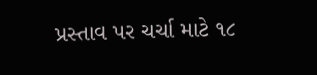પ્રસ્તાવ પર ચર્ચા માટે ૧૮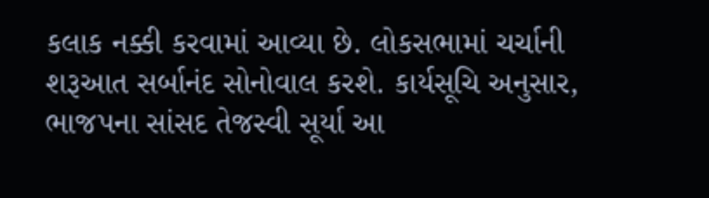કલાક નક્કી કરવામાં આવ્યા છે. લોકસભામાં ચર્ચાની શરૂઆત સર્બાનંદ સોનોવાલ કરશે. કાર્યસૂચિ અનુસાર, ભાજપના સાંસદ તેજસ્વી સૂર્યા આ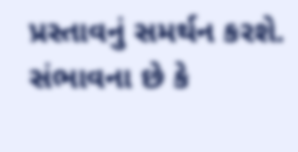પ્રસ્તાવનું સમર્થન કરશે.
સંભાવના છે કે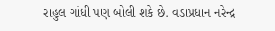રાહુલ ગાંધી પણ બોલી શકે છે. વડાપ્રધાન નરેન્દ્ર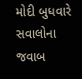મોદી બુધવારે સવાલોના જવાબ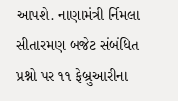આપશે. નાણામંત્રી ર્નિમલા સીતારમણ બજેટ સંબંધિત પ્રશ્નો પર ૧૧ ફેબ્રુઆરીના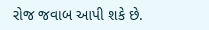રોજ જવાબ આપી શકે છે.